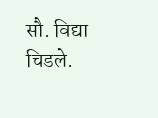सौ. विद्या चिडले.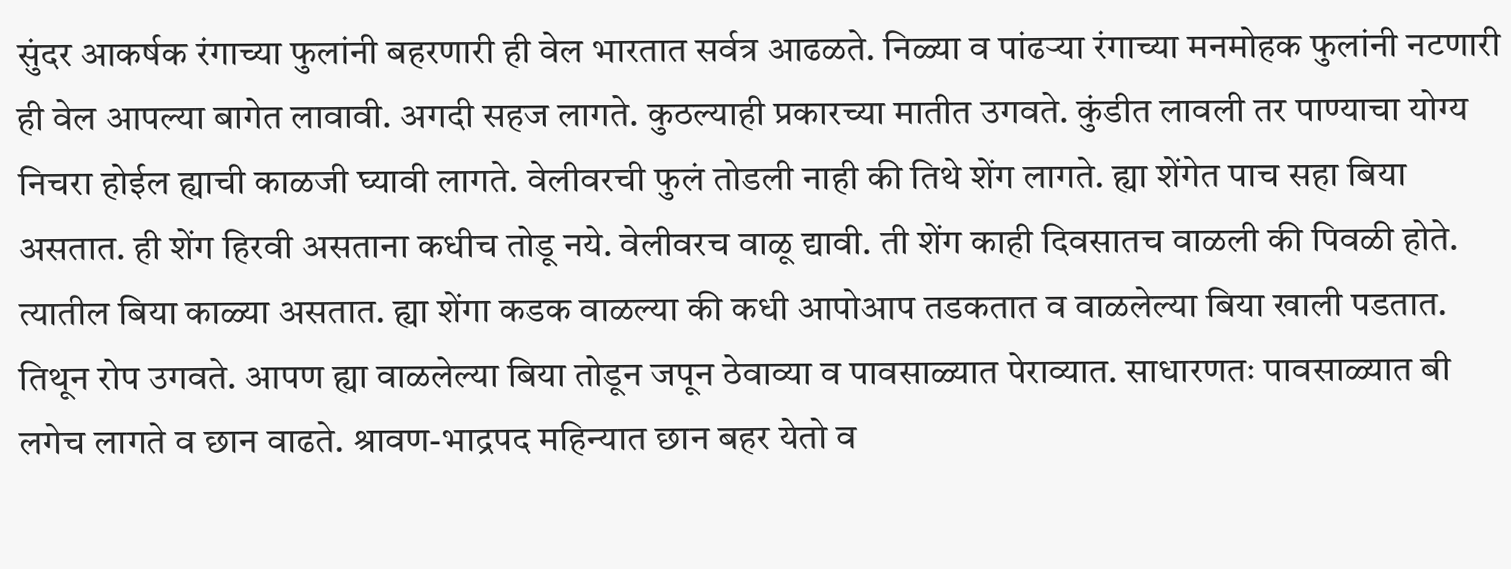सुंदर आकर्षक रंगाच्या फुलांनी बहरणारी ही वेल भारतात सर्वत्र आढळते. निळ्या व पांढऱ्या रंगाच्या मनमोहक फुलांनी नटणारी ही वेल आपल्या बागेत लावावी. अगदी सहज लागते. कुठल्याही प्रकारच्या मातीत उगवते. कुंडीत लावली तर पाण्याचा योग्य निचरा होईल ह्याची काळजी घ्यावी लागते. वेलीवरची फुलं तोडली नाही की तिथे शेंग लागते. ह्या शेंगेत पाच सहा बिया असतात. ही शेंग हिरवी असताना कधीच तोडू नये. वेलीवरच वाळू द्यावी. ती शेंग काही दिवसातच वाळली की पिवळी होते. त्यातील बिया काळ्या असतात. ह्या शेंगा कडक वाळल्या की कधी आपोआप तडकतात व वाळलेल्या बिया खाली पडतात. तिथून रोप उगवते. आपण ह्या वाळलेल्या बिया तोडून जपून ठेवाव्या व पावसाळ्यात पेराव्यात. साधारणतः पावसाळ्यात बी लगेच लागते व छान वाढते. श्रावण-भाद्रपद महिन्यात छान बहर येतो व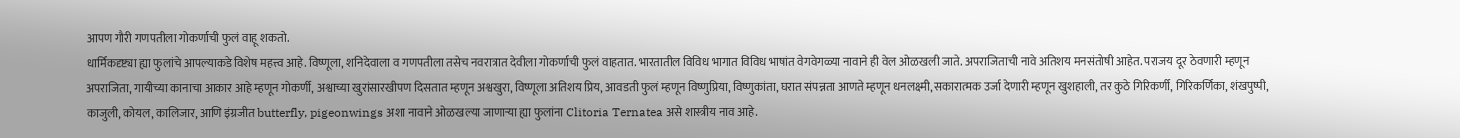आपण गौरी गणपतीला गोकर्णाची फुलं वाहू शकतो.
धार्मिकदृष्ट्या ह्या फुलांचे आपल्याकडे विशेष महत्त्व आहे. विष्णूला, शनिदेवाला व गणपतीला तसेच नवरात्रात देवीला गोकर्णाची फुलं वाहतात. भारतातील विविध भागात विविध भाषांत वेगवेगळ्या नावाने ही वेल ओळखली जाते. अपराजिताची नावे अतिशय मनसंतोषी आहेत. पराजय दूर ठेवणारी म्हणून अपराजिता, गायीच्या कानाचा आकार आहे म्हणून गोकर्णी, अश्वाच्या खुरांसारखीपण दिसतात म्हणून अश्वखुरा, विष्णूला अतिशय प्रिय, आवडती फुलं म्हणून विष्णुप्रिया, विष्णुकांता, घरात संपन्नता आणते म्हणून धनलक्ष्मी, सकारात्मक उर्जा देणारी म्हणून खुशहाली, तर कुठे गिरिकर्णी, गिरिकर्णिका, शंखपुष्पी, काजुली, कोयल, कालिजार, आणि इंग्रजीत butterfly, pigeonwings अशा नावाने ओळखल्या जाणाऱ्या ह्या फुलांना Clitoria Ternatea असे शास्त्रीय नाव आहे.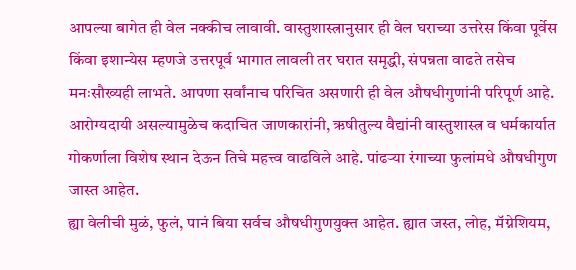आपल्या बागेत ही वेल नक्कीच लावावी. वास्तुशास्त्रानुसार ही वेल घराच्या उत्तरेस किंवा पूर्वेस किंवा इशान्येस म्हणजे उत्तरपूर्व भागात लावली तर घरात समृद्धी, संपन्नता वाढते तसेच मनःसौख्यही लाभते. आपणा सर्वांनाच परिचित असणारी ही वेल औषधीगुणांनी परिपूर्ण आहे. आरोग्यदायी असल्यामुळेच कदाचित जाणकारांनी, ऋषीतुल्य वैद्यांनी वास्तुशास्त्र व धर्मकार्यात गोकर्णाला विशेष स्थान देऊन तिचे महत्त्व वाढविले आहे. पांढऱ्या रंगाच्या फुलांमधे औषधीगुण जास्त आहेत.
ह्या वेलीची मुळं, फुलं, पानं बिया सर्वच औषधीगुणयुक्त आहेत. ह्यात जस्त, लोह, मॅग्नेशियम,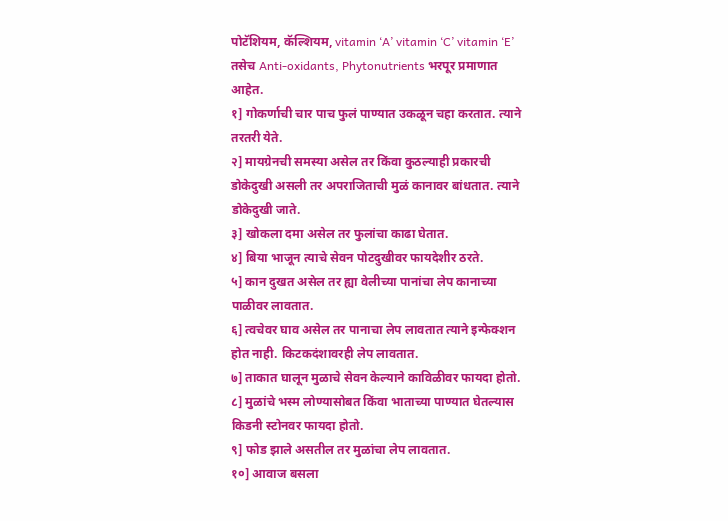पोटॅशियम, कॅल्शियम, vitamin ‘A’ vitamin ‘C’ vitamin ‘E’ तसेच Anti-oxidants, Phytonutrients भरपूर प्रमाणात आहेत.
१] गोकर्णाची चार पाच फुलं पाण्यात उकळून चहा करतात. त्याने तरतरी येते.
२] मायग्रेनची समस्या असेल तर किंवा कुठल्याही प्रकारची डोकेदुखी असली तर अपराजिताची मुळं कानावर बांधतात. त्याने डोकेदुखी जाते.
३] खोकला दमा असेल तर फुलांचा काढा घेतात.
४] बिया भाजून त्याचे सेवन पोटदुखीवर फायदेशीर ठरते.
५] कान दुखत असेल तर ह्या वेलीच्या पानांचा लेप कानाच्या पाळीवर लावतात.
६] त्वचेवर घाव असेल तर पानाचा लेप लावतात त्याने इन्फेक्शन होत नाही. किटकदंशावरही लेप लावतात.
७] ताकात घालून मुळाचे सेवन केल्याने काविळीवर फायदा होतो.
८] मुळांचे भस्म लोण्यासोबत किंवा भाताच्या पाण्यात घेतल्यास किडनी स्टोनवर फायदा होतो.
९] फोड झाले असतील तर मुळांचा लेप लावतात.
१०] आवाज बसला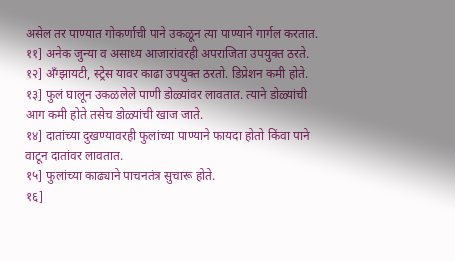असेल तर पाण्यात गोकर्णाची पाने उकळून त्या पाण्याने गार्गल करतात.
११] अनेक जुन्या व असाध्य आजारांवरही अपराजिता उपयुक्त ठरते.
१२] अँग्झायटी, स्ट्रेस यावर काढा उपयुक्त ठरतो. डिप्रेशन कमी होते.
१३] फुलं घालून उकळलेले पाणी डोळ्यांवर लावतात. त्याने डोळ्यांची आग कमी होते तसेच डोळ्यांची खाज जाते.
१४] दातांच्या दुखण्यावरही फुलांच्या पाण्याने फायदा होतो किंवा पाने वाटून दातांवर लावतात.
१५] फुलांच्या काढ्याने पाचनतंत्र सुचारू होते.
१६]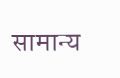सामान्य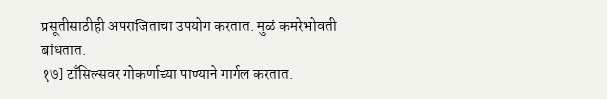प्रसूतीसाठीही अपराजिताचा उपयोग करतात. मुळं कमरेभोवती बांधतात.
१७] टाँसिल्सवर गोकर्णाच्या पाण्याने गार्गल करतात.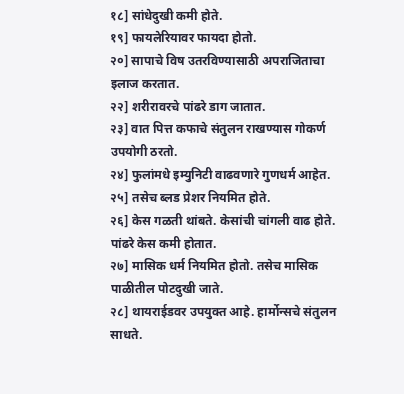१८] सांधेदुखी कमी होते.
१९] फायलेरियावर फायदा होतो.
२०] सापाचे विष उतरविण्यासाठी अपराजिताचा इलाज करतात.
२२] शरीरावरचे पांढरे डाग जातात.
२३] वात पित्त कफाचे संतुलन राखण्यास गोकर्ण उपयोगी ठरतो.
२४] फुलांमधे इम्युनिटी वाढवणारे गुणधर्म आहेत.
२५] तसेच ब्लड प्रेशर नियमित होते.
२६] केस गळती थांबते. केसांची चांगली वाढ होते. पांढरे केस कमी होतात.
२७] मासिक धर्म नियमित होतो. तसेच मासिक पाळीतील पोटदुखी जाते.
२८] थायराईडवर उपयुक्त आहे. हार्मोन्सचे संतुलन साधते.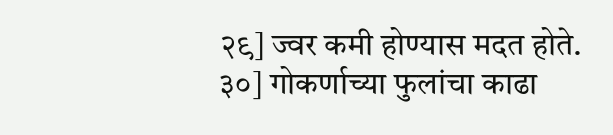२९] ज्वर कमी होण्यास मदत होते.
३०] गोकर्णाच्या फुलांचा काढा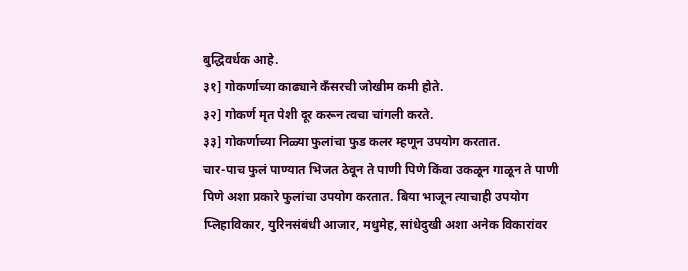बुद्धिवर्धक आहे.
३१] गोकर्णाच्या काढ्याने कँसरची जोखीम कमी होते.
३२] गोकर्ण मृत पेशी दूर करून त्वचा चांगली करते.
३३] गोकर्णाच्या निळ्या फुलांचा फुड कलर म्हणून उपयोग करतात.
चार-पाच फुलं पाण्यात भिजत ठेवून ते पाणी पिणे किंवा उकळून गाळून ते पाणी पिणे अशा प्रकारे फुलांचा उपयोग करतात. बिया भाजून त्याचाही उपयोग प्लिहाविकार, युरिनसंबंधी आजार, मधुमेह, सांधेदुखी अशा अनेक विकारांवर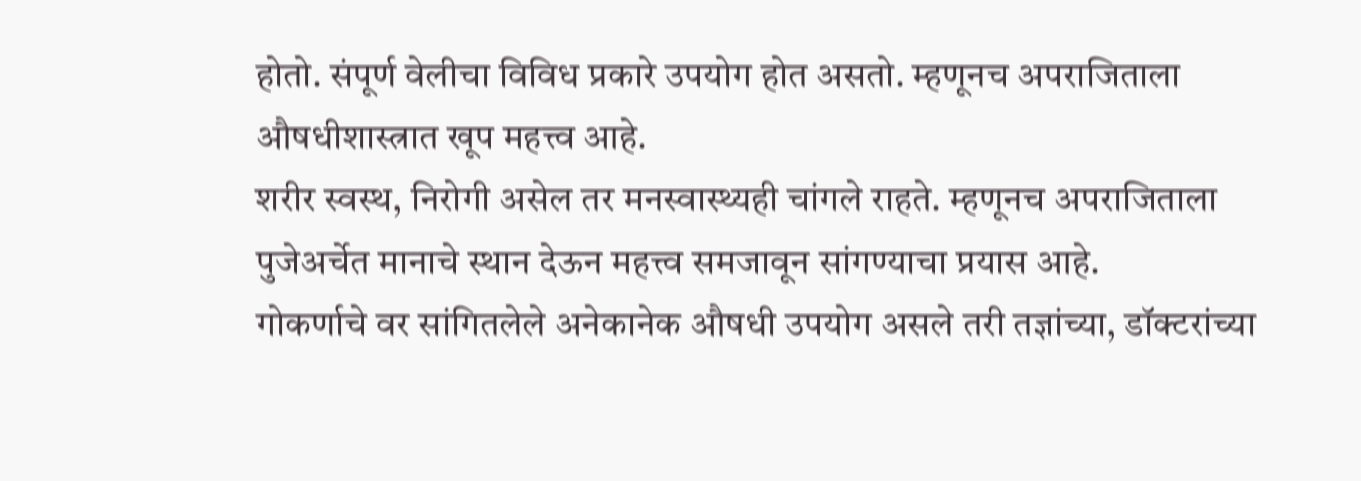होतो. संपूर्ण वेलीचा विविध प्रकारे उपयोग होत असतो. म्हणूनच अपराजिताला औषधीशास्त्रात खूप महत्त्व आहे.
शरीर स्वस्थ, निरोगी असेल तर मनस्वास्थ्यही चांगले राहते. म्हणूनच अपराजिताला पुजेअर्चेत मानाचे स्थान देऊन महत्त्व समजावून सांगण्याचा प्रयास आहे.
गोकर्णाचे वर सांगितलेले अनेकानेक औषधी उपयोग असले तरी तज्ञांच्या, डॉक्टरांच्या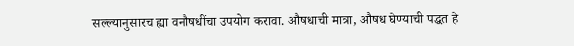सल्ल्यानुसारच ह्या वनौषधींचा उपयोग करावा. औषधाची मात्रा, औषध घेण्याची पद्धत हे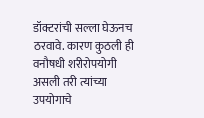डॉक्टरांची सल्ला घेऊनच ठरवावे. कारण कुठली ही वनौषधी शरीरोपयोगी असली तरी त्यांच्या उपयोगाचे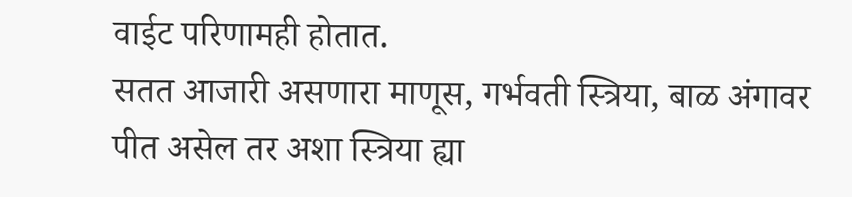वाईट परिणामही होतात.
सतत आजारी असणारा माणूस, गर्भवती स्त्रिया, बाळ अंगावर पीत असेल तर अशा स्त्रिया ह्या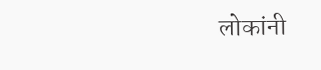लोकांनी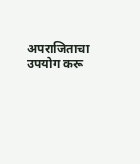अपराजिताचा उपयोग करू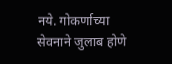नये. गोकर्णाच्या सेवनाने जुलाब होणे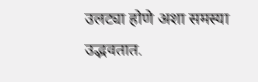उलट्या होणे अशा समस्या उद्भवतात.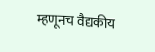म्हणूनच वैद्यकीय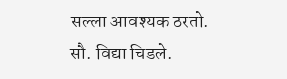सल्ला आवश्यक ठरतो.
सौ. विद्या चिडले.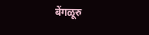बेंगळूरु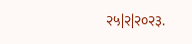२५|२|२०२३.